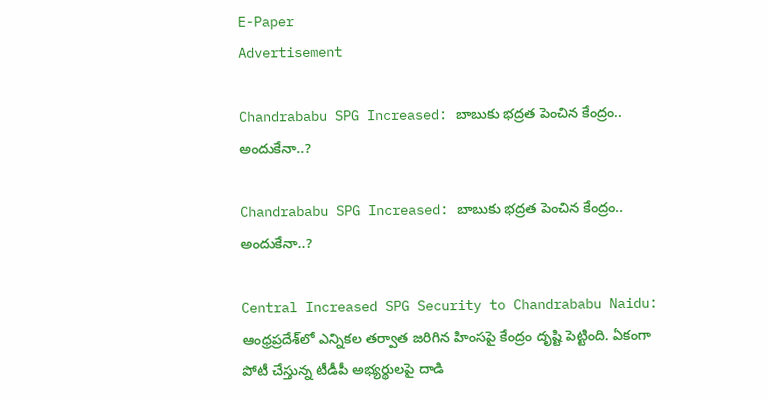E-Paper
Advertisement

Chandrababu SPG Increased: బాబుకు భద్రత పెంచిన కేంద్రం.. అందుకేనా..?

Chandrababu SPG Increased: బాబుకు భద్రత పెంచిన కేంద్రం.. అందుకేనా..?

Central Increased SPG Security to Chandrababu Naidu: ఆంధ్రప్రదేశ్‌లో ఎన్నికల తర్వాత జరిగిన హింసపై కేంద్రం దృష్టి పెట్టింది. ఏకంగా పోటీ చేస్తున్న టీడీపీ అభ్యర్థులపై దాడి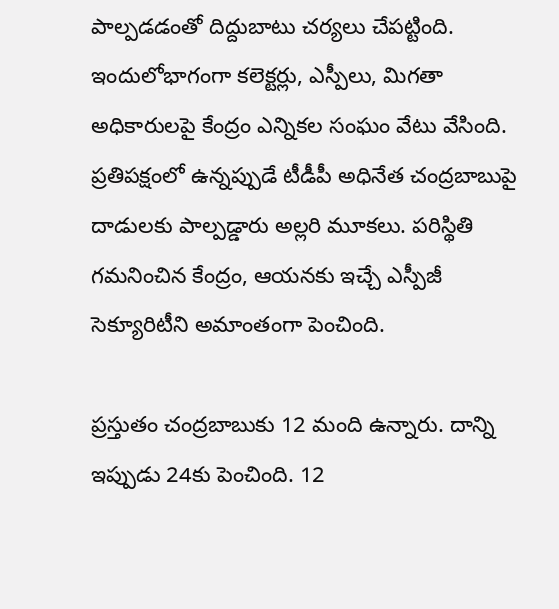పాల్పడడంతో దిద్దుబాటు చర్యలు చేపట్టింది. ఇందులోభాగంగా కలెక్టర్లు, ఎస్పీలు, మిగతా అధికారులపై కేంద్రం ఎన్నికల సంఘం వేటు వేసింది. ప్రతిపక్షంలో ఉన్నప్పుడే టీడీపీ అధినేత చంద్రబాబుపై దాడులకు పాల్పడ్డారు అల్లరి మూకలు. పరిస్థితి గమనించిన కేంద్రం, ఆయనకు ఇచ్చే ఎస్పీజీ సెక్యూరిటీని అమాంతంగా పెంచింది.

ప్రస్తుతం చంద్రబాబుకు 12 మంది ఉన్నారు. దాన్ని ఇప్పుడు 24కు పెంచింది. 12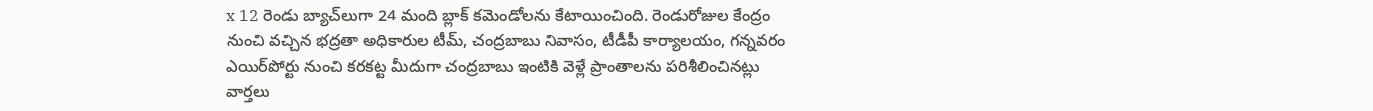x 12 రెండు బ్యాచ్‌లుగా 24 మంది బ్లాక్ కమెండోలను కేటాయించింది. రెండురోజుల కేంద్రం నుంచి వచ్చిన భద్రతా అధికారుల టీమ్, చంద్రబాబు నివాసం, టీడీపీ కార్యాలయం, గన్నవరం ఎయిర్‌పోర్టు నుంచి కరకట్ట మీదుగా చంద్రబాబు ఇంటికి వెళ్లే ప్రాంతాలను పరిశీలించినట్లు వార్తలు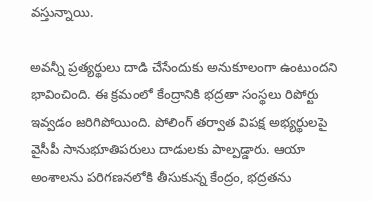వస్తున్నాయి.

అవన్నీ ప్రత్యర్థులు దాడి చేసేందుకు అనుకూలంగా ఉంటుందని భావించింది. ఈ క్రమంలో కేంద్రానికి భద్రతా సంస్థలు రిపోర్టు ఇవ్వడం జరిగిపోయింది. పోలింగ్ తర్వాత విపక్ష అభ్యర్థులపై వైసీపీ సానుభూతిపరులు దాడులకు పాల్పడ్డారు. ఆయా అంశాలను పరిగణనలోకి తీసుకున్న కేంద్రం, భద్రతను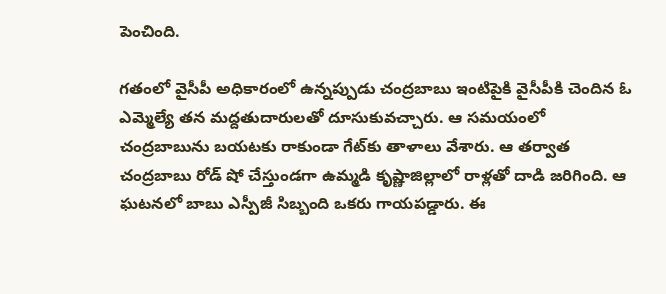పెంచింది.

గతంలో వైసీపీ అధికారంలో ఉన్నప్పుడు చంద్రబాబు ఇంటిపైకి వైసీపీకి చెందిన ఓ ఎమ్మెల్యే తన మద్దతుదారులతో దూసుకువచ్చారు. ఆ సమయంలో చంద్రబాబును బయటకు రాకుండా గేట్‌కు తాళాలు వేశారు. ఆ తర్వాత చంద్రబాబు రోడ్ షో చేస్తుండగా ఉమ్మడి కృష్ణాజిల్లాలో రాళ్లతో దాడి జరిగింది. ఆ ఘటనలో బాబు ఎస్పీజీ సిబ్బంది ఒకరు గాయపడ్డారు. ఈ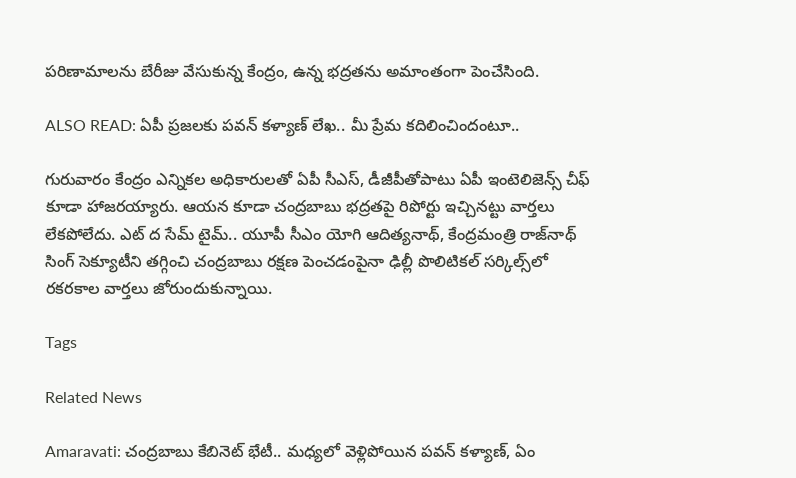పరిణామాలను బేరీజు వేసుకున్న కేంద్రం, ఉన్న భద్రతను అమాంతంగా పెంచేసింది.

ALSO READ: ఏపీ ప్రజలకు పవన్ కళ్యాణ్ లేఖ.. మీ ప్రేమ కదిలించిందంటూ..

గురువారం కేంద్రం ఎన్నికల అధికారులతో ఏపీ సీఎస్, డీజీపీతోపాటు ఏపీ ఇంటెలిజెన్స్ చీఫ్ కూడా హాజరయ్యారు. ఆయన కూడా చంద్రబాబు భద్రతపై రిపోర్టు ఇచ్చినట్టు వార్తలు లేకపోలేదు. ఎట్ ద సేమ్ టైమ్.. యూపీ సీఎం యోగి ఆదిత్యనాథ్, కేంద్రమంత్రి రాజ్‌నాథ్ సింగ్ సెక్యూటీని తగ్గించి చంద్రబాబు రక్షణ పెంచడంపైనా ఢిల్లీ పొలిటికల్ సర్కిల్స్‌లో రకరకాల వార్తలు జోరుందుకున్నాయి.

Tags

Related News

Amaravati: చంద్రబాబు కేబినెట్ భేటీ.. మధ్యలో వెళ్లిపోయిన పవన్ కళ్యాణ్, ఏం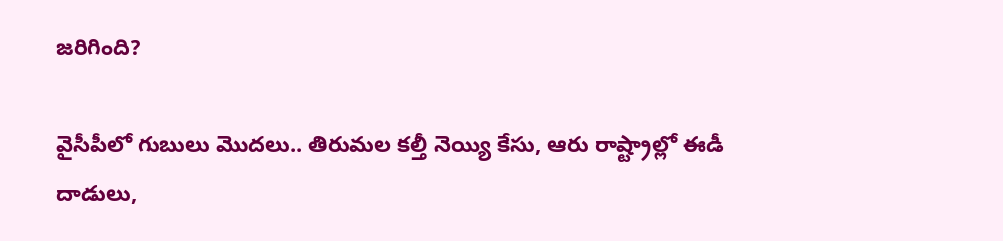జరిగింది?

వైసీపీలో గుబులు మొదలు.. తిరుమల కల్తీ నెయ్యి కేసు, ఆరు రాష్ట్రాల్లో ఈడీ దాడులు,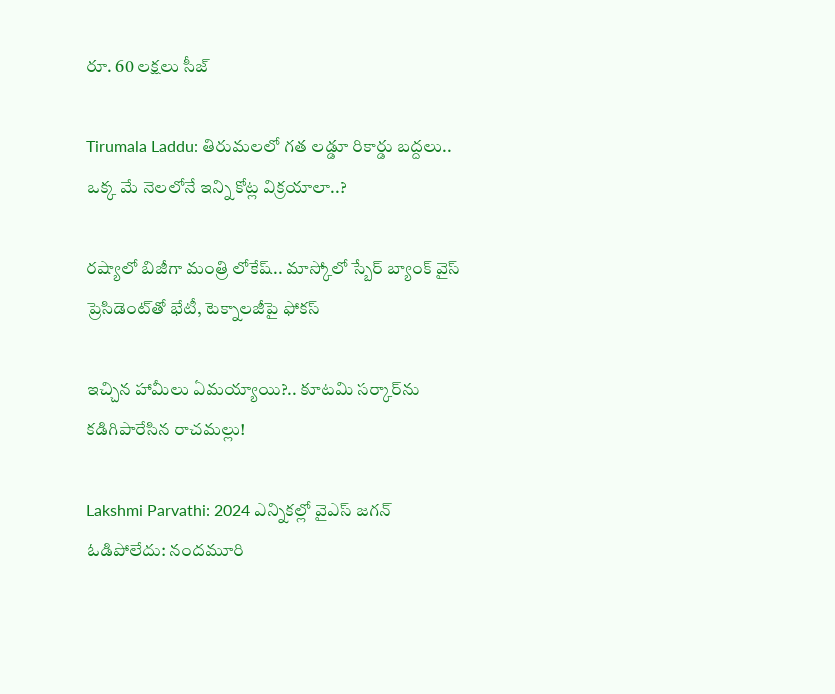రూ. 60 లక్షలు సీజ్

Tirumala Laddu: తిరుమలలో గత లడ్డూ రికార్డు బద్దలు.. ఒక్క మే నెలలోనే ఇన్ని కోట్ల విక్రయాలా..?

రష్యాలో బిజీగా మంత్రి లోకేష్.. మాస్కోలో స్బేర్‌ బ్యాంక్ వైస్ ప్రెసిడెంట్‌తో భేటీ, టెక్నాలజీపై ఫోకస్

ఇచ్చిన హామీలు ఏమయ్యాయి?.. కూటమి సర్కార్‌ను కడిగిపారేసిన రాచమల్లు!

Lakshmi Parvathi: 2024 ఎన్నికల్లో వైఎస్ జగన్ ఓడిపోలేదు: నందమూరి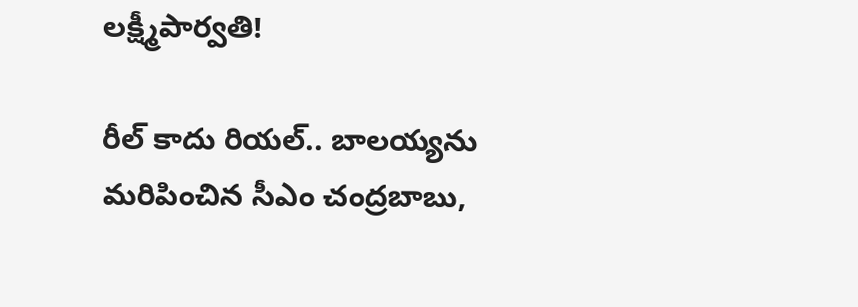లక్ష్మీపార్వతి!

రీల్ కాదు రియల్.. బాలయ్యను మరిపించిన సీఎం చంద్రబాబు,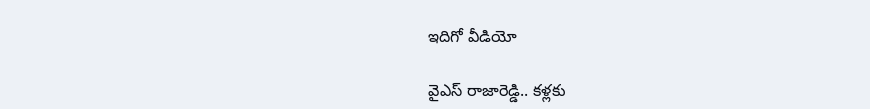ఇదిగో వీడియో

వైఎస్ రాజారెడ్డి.. కళ్లకు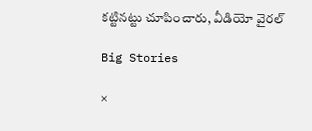కట్టినట్టు చూపించారు, వీడియో వైరల్

Big Stories

×